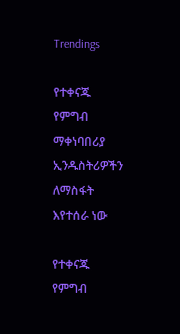Trendings

የተቀናጁ የምግብ ማቀነባበሪያ ኢንዱስትሪዎችን ለማስፋት እየተሰራ ነው

የተቀናጁ የምግብ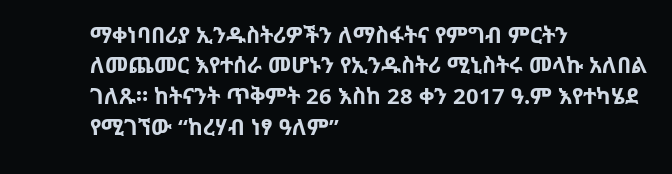ማቀነባበሪያ ኢንዱስትሪዎችን ለማስፋትና የምግብ ምርትን ለመጨመር እየተሰራ መሆኑን የኢንዱስትሪ ሚኒስትሩ መላኩ አለበል ገለጹ። ከትናንት ጥቅምት 26 እስከ 28 ቀን 2017 ዓ.ም እየተካሄደ የሚገኘው “ከረሃብ ነፃ ዓለም”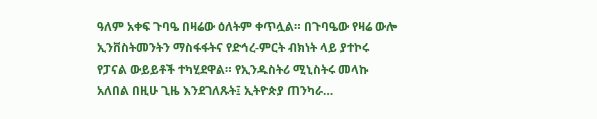ዓለም አቀፍ ጉባዔ በዛሬው ዕለትም ቀጥሏል። በጉባዔው የዛሬ ውሎ ኢንቨስትመንትን ማስፋፋትና የድኅረ-ምርት ብክነት ላይ ያተኮሩ የፓናል ውይይቶች ተካሂደዋል። የኢንዱስትሪ ሚኒስትሩ መላኩ አለበል በዚሁ ጊዜ እንደገለጹት፤ ኢትዮጵያ ጠንካራ…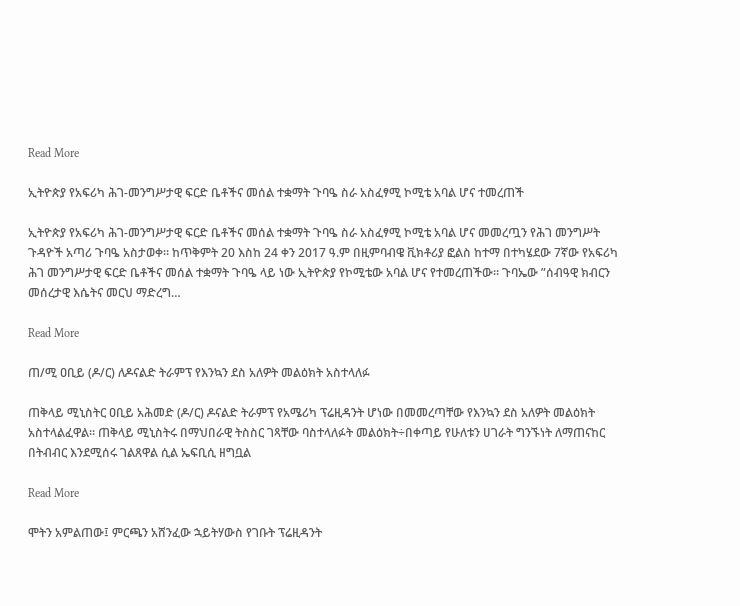Read More

ኢትዮጵያ የአፍሪካ ሕገ-መንግሥታዊ ፍርድ ቤቶችና መሰል ተቋማት ጉባዔ ስራ አስፈፃሚ ኮሚቴ አባል ሆና ተመረጠች

ኢትዮጵያ የአፍሪካ ሕገ-መንግሥታዊ ፍርድ ቤቶችና መሰል ተቋማት ጉባዔ ስራ አስፈፃሚ ኮሚቴ አባል ሆና መመረጧን የሕገ መንግሥት ጉዳዮች አጣሪ ጉባዔ አስታወቀ። ከጥቅምት 20 እስከ 24 ቀን 2017 ዓ.ም በዚምባብዌ ቪክቶሪያ ፎልስ ከተማ በተካሄደው 7ኛው የአፍሪካ ሕገ መንግሥታዊ ፍርድ ቤቶችና መሰል ተቋማት ጉባዔ ላይ ነው ኢትዮጵያ የኮሚቴው አባል ሆና የተመረጠችው። ጉባኤው ”ሰብዓዊ ክብርን መሰረታዊ እሴትና መርህ ማድረግ…

Read More

ጠ/ሚ ዐቢይ (ዶ/ር) ለዶናልድ ትራምፕ የእንኳን ደስ አለዎት መልዕክት አስተላለፉ

ጠቅላይ ሚኒስትር ዐቢይ አሕመድ (ዶ/ር) ዶናልድ ትራምፕ የአሜሪካ ፕሬዚዳንት ሆነው በመመረጣቸው የእንኳን ደስ አለዎት መልዕክት አስተላልፈዋል፡፡ ጠቅላይ ሚኒስትሩ በማህበራዊ ትስስር ገጻቸው ባስተላለፉት መልዕክት÷በቀጣይ የሁለቱን ሀገራት ግንኙነት ለማጠናከር በትብብር እንደሚሰሩ ገልጸዋል ሲል ኤፍቢሲ ዘግቧል

Read More

ሞትን አምልጠው፤ ምርጫን አሸንፈው ኋይትሃውስ የገቡት ፕሬዚዳንት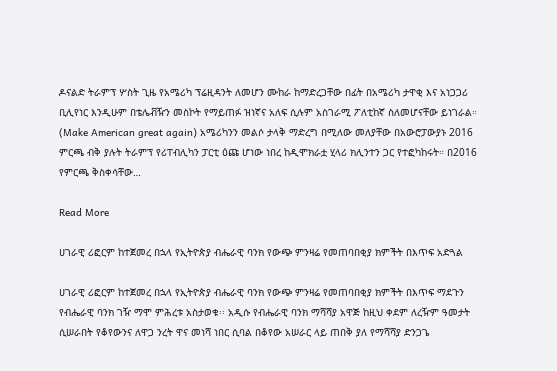ዶናልድ ትራምፕ ሦስት ጊዜ የአሜሪካ ፕሬዚዳንት ለመሆን ሙከራ ከማድረጋቸው በፊት በአሜሪካ ታዋቂ እና አነጋጋሪ ቢሊየነር እንዲሁም በቴሌቭዥን መስኮት የማይጠፉ ዝነኛና አለፍ ሲሉም አስገራሚ ፖለቲከኛ ስለመሆናቸው ይነገራል። (Make American great again) አሜሪካንን መልሶ ታላቅ ማድረግ በሚለው መለያቸው በአውሮፓውያኑ 2016 ምርጫ ብቅ ያሉት ትራምፕ የሪፐብሊካን ፓርቲ ዕጩ ሆነው ነበረ ከዲሞክራቷ ሂላሪ ክሊንተን ጋር የተፎካከሩት። በ2016 የምርጫ ቅስቀሳቸው…

Read More

ሀገራዊ ሪፎርም ከተጀመረ በኋላ የኢትዮጵያ ብሔራዊ ባንክ የውጭ ምንዛሬ የመጠባበቂያ ክምችት በእጥፍ አድጓል

ሀገራዊ ሪፎርም ከተጀመረ በኋላ የኢትዮጵያ ብሔራዊ ባንክ የውጭ ምንዛሬ የመጠባበቂያ ክምችት በእጥፍ ማደጉን የብሔራዊ ባንክ ገዥ ማሞ ምሕረቱ አስታወቁ፡፡ አዲሱ የብሔራዊ ባንክ ማሻሻያ አዋጅ ከዚህ ቀደም ለረዥም ዓመታት ሲሠራበት የቆየውንና ለዋጋ ንረት ዋና መነሻ ነበር ሲባል በቆየው አሠራር ላይ ጠበቅ ያለ የማሻሻያ ድንጋጌ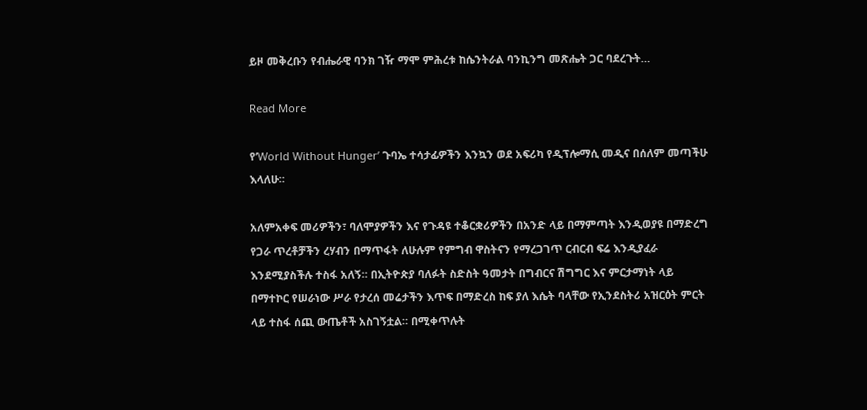ይዞ መቅረቡን የብሔራዊ ባንክ ገዥ ማሞ ምሕረቱ ከሴንትራል ባንኪንግ መጽሔት ጋር ባደረጉት…

Read More

የ’World Without Hunger’ ጉባኤ ተሳታፊዎችን እንኳን ወደ አፍሪካ የዲፕሎማሲ መዲና በሰለም መጣችሁ እላለሁ።

አለምአቀፍ መሪዎችን፣ ባለሞያዎችን እና የጉዳዩ ተቆርቋሪዎችን በአንድ ላይ በማምጣት እንዲወያዩ በማድረግ የጋራ ጥረቶቻችን ረሃብን በማጥፋት ለሁሉም የምግብ ዋስትናን የማረጋገጥ ርብርብ ፍሬ እንዲያፈራ እንደሚያስችሉ ተስፋ አለኝ። በኢትዮጵያ ባለፉት ስድስት ዓመታት በግብርና ሽግግር እና ምርታማነት ላይ በማተኮር የሠራነው ሥራ የታረሰ መሬታችን እጥፍ በማድረስ ከፍ ያለ እሴት ባላቸው የኢንደስትሪ አዝርዕት ምርት ላይ ተስፋ ሰጪ ውጤቶች አስገኝቷል። በሚቀጥሉት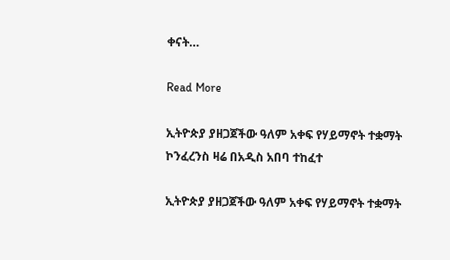ቀናት…

Read More

ኢትዮጵያ ያዘጋጀችው ዓለም አቀፍ የሃይማኖት ተቋማት ኮንፈረንስ ዛሬ በአዲስ አበባ ተከፈተ

ኢትዮጵያ ያዘጋጀችው ዓለም አቀፍ የሃይማኖት ተቋማት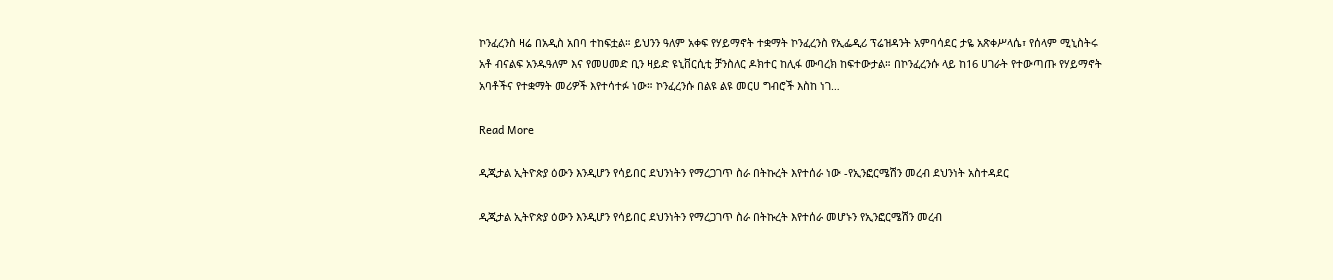ኮንፈረንስ ዛሬ በአዲስ አበባ ተከፍቷል። ይህንን ዓለም አቀፍ የሃይማኖት ተቋማት ኮንፈረንስ የኢፌዲሪ ፕሬዝዳንት አምባሳደር ታዬ አጽቀሥላሴ፣ የሰላም ሚኒስትሩ አቶ ብናልፍ አንዱዓለም እና የመሀመድ ቢን ዛይድ ዩኒቨርሲቲ ቻንስለር ዶክተር ከሊፋ ሙባረክ ከፍተውታል። በኮንፈረንሱ ላይ ከ16 ሀገራት የተውጣጡ የሃይማኖት አባቶችና የተቋማት መሪዎች እየተሳተፉ ነው። ኮንፈረንሱ በልዩ ልዩ መርሀ ግብሮች እስከ ነገ…

Read More

ዲጂታል ኢትዮጵያ ዕውን እንዲሆን የሳይበር ደህንነትን የማረጋገጥ ስራ በትኩረት እየተሰራ ነው -የኢንፎርሜሽን መረብ ደህንነት አስተዳደር

ዲጂታል ኢትዮጵያ ዕውን እንዲሆን የሳይበር ደህንነትን የማረጋገጥ ስራ በትኩረት እየተሰራ መሆኑን የኢንፎርሜሽን መረብ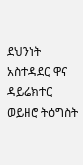ደህንነት አስተዳደር ዋና ዳይሬክተር ወይዘሮ ትዕግስት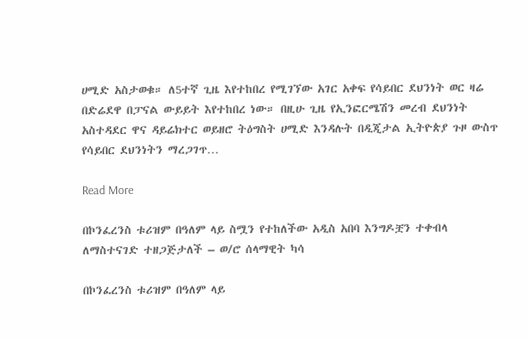ሀሚድ አስታወቁ። ለ5ተኛ ጊዜ እየተከበረ የሚገኘው አገር አቀፍ የሳይበር ደህንነት ወር ዛሬ በድሬደዋ በፓናል ውይይት እየተከበረ ነው። በዚሁ ጊዜ የኢንፎርሜሽን መረብ ደህንነት አስተዳደር ዋና ዳይሬክተር ወይዘሮ ትዕግስት ሀሚድ እንዳሉት በዲጂታል ኢትዮጵያ ጉዞ ውስጥ የሳይበር ደህንነትን ማረጋገጥ…

Read More

በኮንፈረንስ ቱሪዝም በዓለም ላይ ስሟን የተከለችው አዲስ አበባ እንግዶቿን ተቀብላ ለማስተናገድ ተዘጋጅታለች – ወ/ሮ ሰላማዊት ካሳ

በኮንፈረንስ ቱሪዝም በዓለም ላይ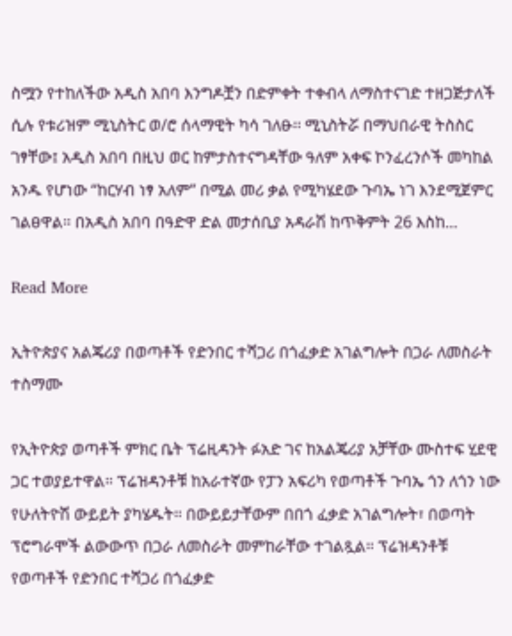ስሟን የተከለችው አዲስ አበባ እንግዶቿን በድምቀት ተቀብላ ለማስተናገድ ተዘጋጅታለች ሲሉ የቱሪዝም ሚኒስትር ወ/ሮ ሰላማዊት ካሳ ገለፁ፡፡ ሚኒስትሯ በማህበራዊ ትስስር ገፃቸው፤ አዲስ አበባ በዚህ ወር ከምታስተናግዳቸው ዓለም አቀፍ ኮንፈረንሶች መካከል አንዱ የሆነው “ከርሃብ ነፃ አለም” በሚል መሪ ቃል የሚካሄደው ጉባኤ ነገ እንደሚጀምር ገልፀዋል። በአዲስ አበባ በዓድዋ ድል መታሰቢያ አዳራሽ ከጥቅምት 26 እስከ…

Read More

ኢትዮጵያና አልጄሪያ በወጣቶች የድንበር ተሻጋሪ በጎፈቃድ አገልግሎት በጋራ ለመስራት ተስማሙ

የኢትዮጵያ ወጣቶች ምክር ቤት ፕሬዚዳንት ፉአድ ገና ከአልጄሪያ አቻቸው ሙስተፍ ሂደዊ ጋር ተወያይተዋል። ፕሬዝዳንቶቹ ከአራተኛው የፓን አፍሪካ የወጣቶች ጉባኤ ጎን ለጎን ነው የሁለትዮሽ ውይይት ያካሄዱት። በውይይታቸውም በበጎ ፈቃድ አገልግሎት፣ በወጣት ፕሮግራሞች ልውውጥ በጋራ ለመስራት መምከራቸው ተገልጿል። ፕሬዝዳንቶቹ የወጣቶች የድንበር ተሻጋሪ በጎፈቃድ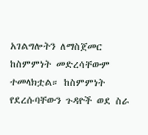አገልግሎትን ለማስጀመር ከስምምነት መድረሳቸውም ተመላክቷል። ከስምምነት የደረሱባቸውን ጉዳዮች ወደ ስራ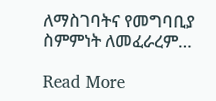ለማስገባትና የመግባቢያ ስምምነት ለመፈራረም…

Read More